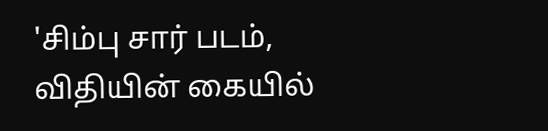'சிம்பு சார் படம், விதியின் கையில்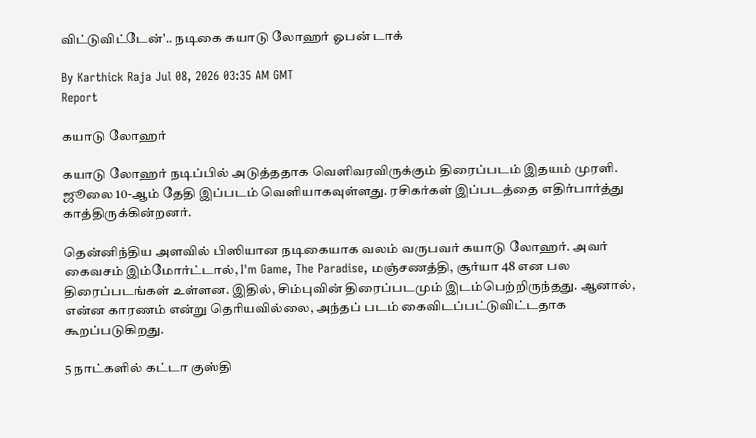விட்டுவிட்டேன்'.. நடிகை கயாடு லோஹர் ஓபன் டாக்

By Karthick Raja Jul 08, 2026 03:35 AM GMT
Report

கயாடு லோஹர்

கயாடு லோஹர் நடிப்பில் அடுத்ததாக வெளிவரவிருக்கும் திரைப்படம் இதயம் முரளி. ஜூலை 10-ஆம் தேதி இப்படம் வெளியாகவுள்ளது. ரசிகர்கள் இப்படத்தை எதிர்பார்த்து காத்திருக்கின்றனர்.

தென்னிந்திய அளவில் பிஸியான நடிகையாக வலம் வருபவர் கயாடு லோஹர். அவர் கைவசம் இம்மோர்ட்டால், I'm Game, The Paradise, மஞ்சணத்தி, சூர்யா 48 என பல திரைப்படங்கள் உள்ளன. இதில், சிம்புவின் திரைப்படமும் இடம்பெற்றிருந்தது. ஆனால், என்ன காரணம் என்று தெரியவில்லை, அந்தப் படம் கைவிடப்பட்டுவிட்டதாக கூறப்படுகிறது.

5 நாட்களில் கட்டா குஸ்தி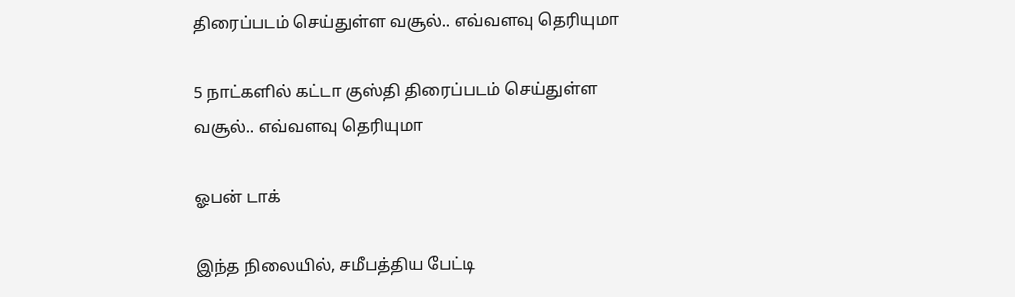திரைப்படம் செய்துள்ள வசூல்.. எவ்வளவு தெரியுமா

5 நாட்களில் கட்டா குஸ்தி திரைப்படம் செய்துள்ள வசூல்.. எவ்வளவு தெரியுமா

ஓபன் டாக்

இந்த நிலையில், சமீபத்திய பேட்டி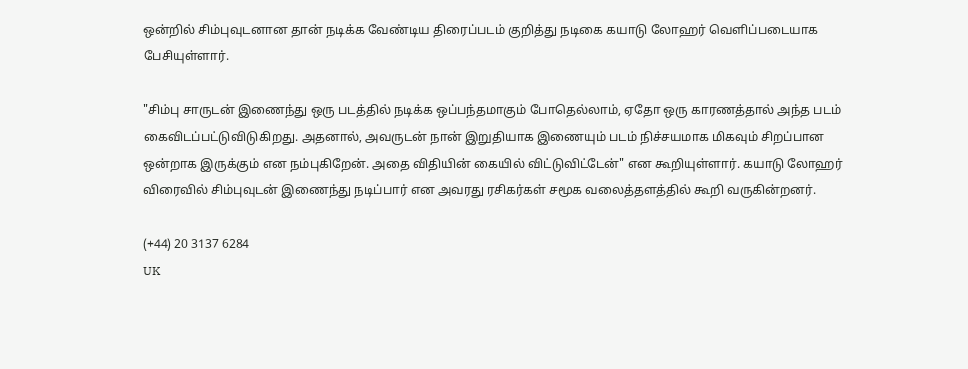ஒன்றில் சிம்புவுடனான தான் நடிக்க வேண்டிய திரைப்படம் குறித்து நடிகை கயாடு லோஹர் வெளிப்படையாக பேசியுள்ளார்.

"சிம்பு சாருடன் இணைந்து ஒரு படத்தில் நடிக்க ஒப்பந்தமாகும் போதெல்லாம், ஏதோ ஒரு காரணத்தால் அந்த படம் கைவிடப்பட்டுவிடுகிறது. அதனால், அவருடன் நான் இறுதியாக இணையும் படம் நிச்சயமாக மிகவும் சிறப்பான ஒன்றாக இருக்கும் என நம்புகிறேன். அதை விதியின் கையில் விட்டுவிட்டேன்" என கூறியுள்ளார். கயாடு லோஹர் விரைவில் சிம்புவுடன் இணைந்து நடிப்பார் என அவரது ரசிகர்கள் சமூக வலைத்தளத்தில் கூறி வருகின்றனர்.

(+44) 20 3137 6284
UK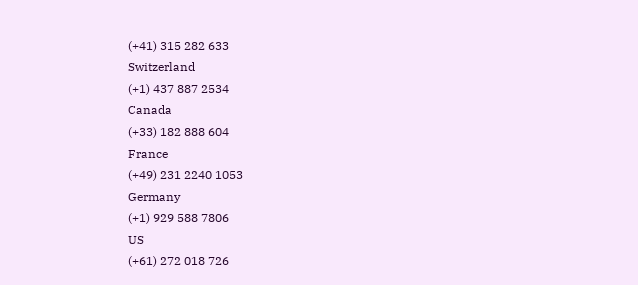(+41) 315 282 633
Switzerland
(+1) 437 887 2534
Canada
(+33) 182 888 604
France
(+49) 231 2240 1053
Germany
(+1) 929 588 7806
US
(+61) 272 018 726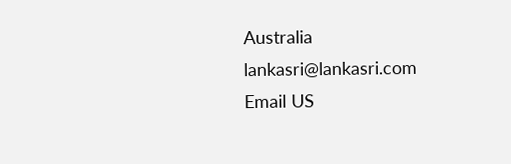Australia
lankasri@lankasri.com
Email US